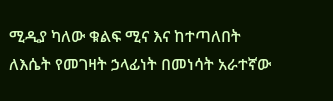ሚዲያ ካለው ቁልፍ ሚና እና ከተጣለበት ለእሴት የመገዛት ኃላፊነት በመነሳት አራተኛው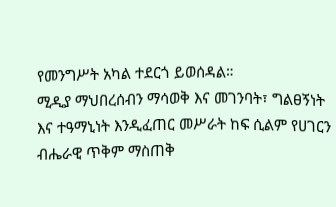የመንግሥት አካል ተደርጎ ይወሰዳል።
ሚዲያ ማህበረሰብን ማሳወቅ እና መገንባት፣ ግልፀኝነት እና ተዓማኒነት እንዲፈጠር መሥራት ከፍ ሲልም የሀገርን ብሔራዊ ጥቅም ማስጠቅ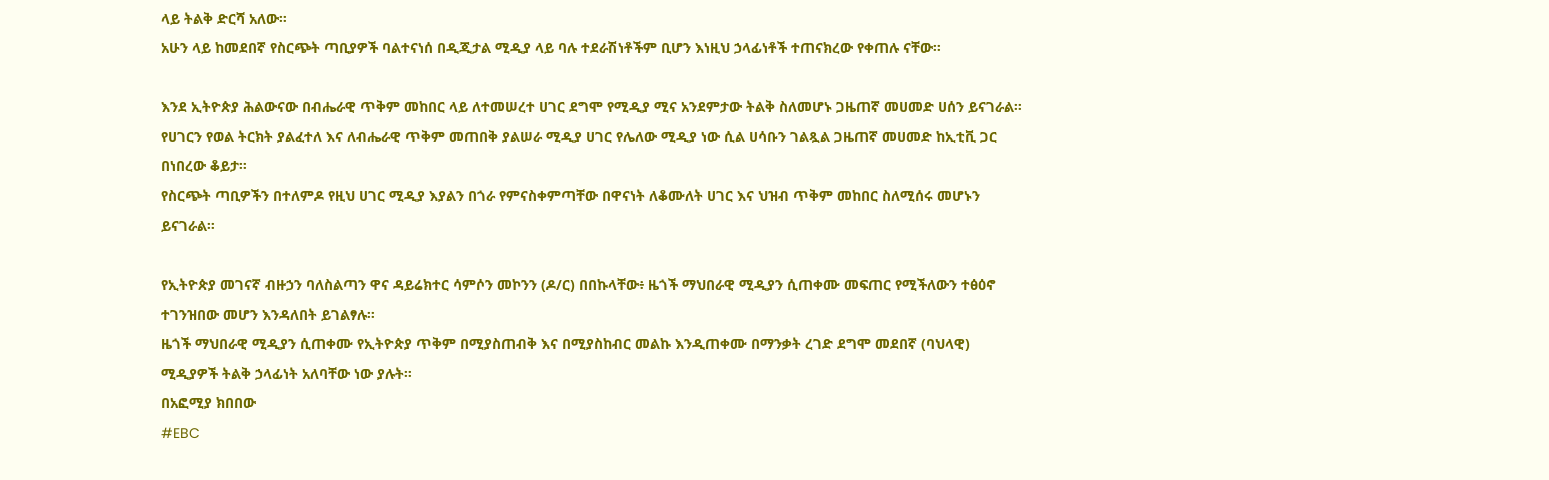ላይ ትልቅ ድርሻ አለው።
አሁን ላይ ከመደበኛ የስርጭት ጣቢያዎች ባልተናነሰ በዲጂታል ሚዲያ ላይ ባሉ ተደራሽነቶችም ቢሆን እነዚህ ኃላፊነቶች ተጠናክረው የቀጠሉ ናቸው።

እንደ ኢትዮጵያ ሕልውናው በብሔራዊ ጥቅም መከበር ላይ ለተመሠረተ ሀገር ደግሞ የሚዲያ ሚና አንደምታው ትልቅ ስለመሆኑ ጋዜጠኛ መሀመድ ሀሰን ይናገራል።
የሀገርን የወል ትርክት ያልፈተለ እና ለብሔራዊ ጥቅም መጠበቅ ያልሠራ ሚዲያ ሀገር የሌለው ሚዲያ ነው ሲል ሀሳቡን ገልጿል ጋዜጠኛ መሀመድ ከኢቲቪ ጋር በነበረው ቆይታ።
የስርጭት ጣቢዎችን በተለምዶ የዚህ ሀገር ሚዲያ እያልን በጎራ የምናስቀምጣቸው በዋናነት ለቆሙለት ሀገር እና ህዝብ ጥቅም መከበር ስለሚሰሩ መሆኑን ይናገራል።

የኢትዮጵያ መገናኛ ብዙኃን ባለስልጣን ዋና ዳይሬክተር ሳምሶን መኮንን (ዶ/ር) በበኩላቸው፥ ዜጎች ማህበራዊ ሚዲያን ሲጠቀሙ መፍጠር የሚችለውን ተፅዕኖ ተገንዝበው መሆን እንዳለበት ይገልፃሉ።
ዜጎች ማህበራዊ ሚዲያን ሲጠቀሙ የኢትዮጵያ ጥቅም በሚያስጠብቅ እና በሚያስከብር መልኩ እንዲጠቀሙ በማንቃት ረገድ ደግሞ መደበኛ (ባህላዊ) ሚዲያዎች ትልቅ ኃላፊነት አለባቸው ነው ያሉት።
በአፎሚያ ክበበው
#EBC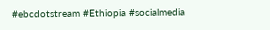#ebcdotstream #Ethiopia #socialmedia